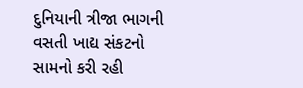દુનિયાની ત્રીજા ભાગની વસતી ખાદ્ય સંકટનો સામનો કરી રહી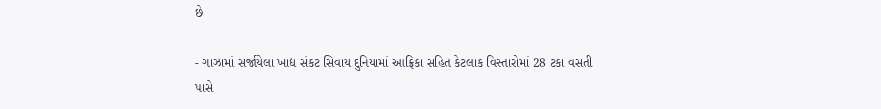છે

- ગાઝામાં સર્જાયેલા ખાદ્ય સંકટ સિવાય દુનિયામાં આફ્રિકા સહિત કેટલાક વિસ્તારોમાં 28 ટકા વસતી પાસે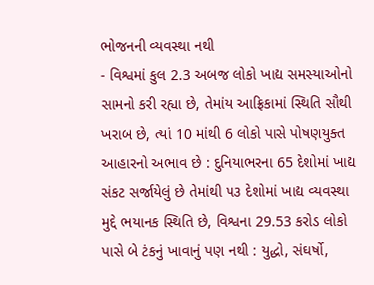ભોજનની વ્યવસ્થા નથી
- વિશ્વમાં કુલ 2.3 અબજ લોકો ખાદ્ય સમસ્યાઓનો સામનો કરી રહ્યા છે, તેમાંય આફ્રિકામાં સ્થિતિ સૌથી ખરાબ છે, ત્યાં 10 માંથી 6 લોકો પાસે પોષણયુક્ત આહારનો અભાવ છે : દુનિયાભરના 65 દેશોમાં ખાદ્ય સંકટ સર્જાયેલું છે તેમાંથી ૫૩ દેશોમાં ખાદ્ય વ્યવસ્થા મુદ્દે ભયાનક સ્થિતિ છે, વિશ્વના 29.53 કરોડ લોકો પાસે બે ટંકનું ખાવાનું પણ નથી : યુદ્ધો, સંઘર્ષો,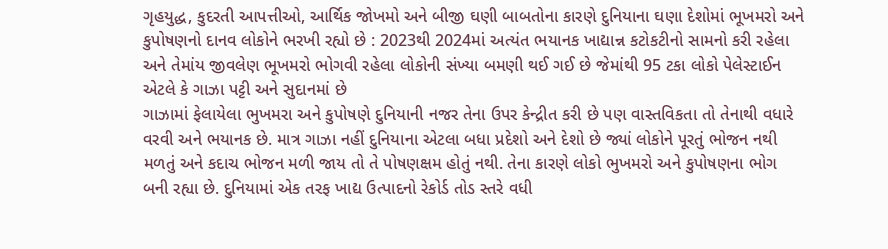ગૃહયુદ્ધ, કુદરતી આપત્તીઓ, આર્થિક જોખમો અને બીજી ઘણી બાબતોના કારણે દુનિયાના ઘણા દેશોમાં ભૂખમરો અને કુપોષણનો દાનવ લોકોને ભરખી રહ્યો છે : 2023થી 2024માં અત્યંત ભયાનક ખાદ્યાન્ન કટોકટીનો સામનો કરી રહેલા અને તેમાંય જીવલેણ ભૂખમરો ભોગવી રહેલા લોકોની સંખ્યા બમણી થઈ ગઈ છે જેમાંથી 95 ટકા લોકો પેલેસ્ટાઈન એટલે કે ગાઝા પટ્ટી અને સુદાનમાં છે
ગાઝામાં ફેલાયેલા ભુખમરા અને કુપોષણે દુનિયાની નજર તેના ઉપર કેન્દ્રીત કરી છે પણ વાસ્તવિકતા તો તેનાથી વધારે વરવી અને ભયાનક છે. માત્ર ગાઝા નહીં દુનિયાના એટલા બધા પ્રદેશો અને દેશો છે જ્યાં લોકોને પૂરતું ભોજન નથી મળતું અને કદાચ ભોજન મળી જાય તો તે પોષણક્ષમ હોતું નથી. તેના કારણે લોકો ભુખમરો અને કુપોષણના ભોગ બની રહ્યા છે. દુનિયામાં એક તરફ ખાદ્ય ઉત્પાદનો રેકોર્ડ તોડ સ્તરે વધી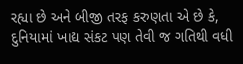રહ્યા છે અને બીજી તરફ કરુણતા એ છે કે, દુનિયામાં ખાદ્ય સંકટ પણ તેવી જ ગતિથી વધી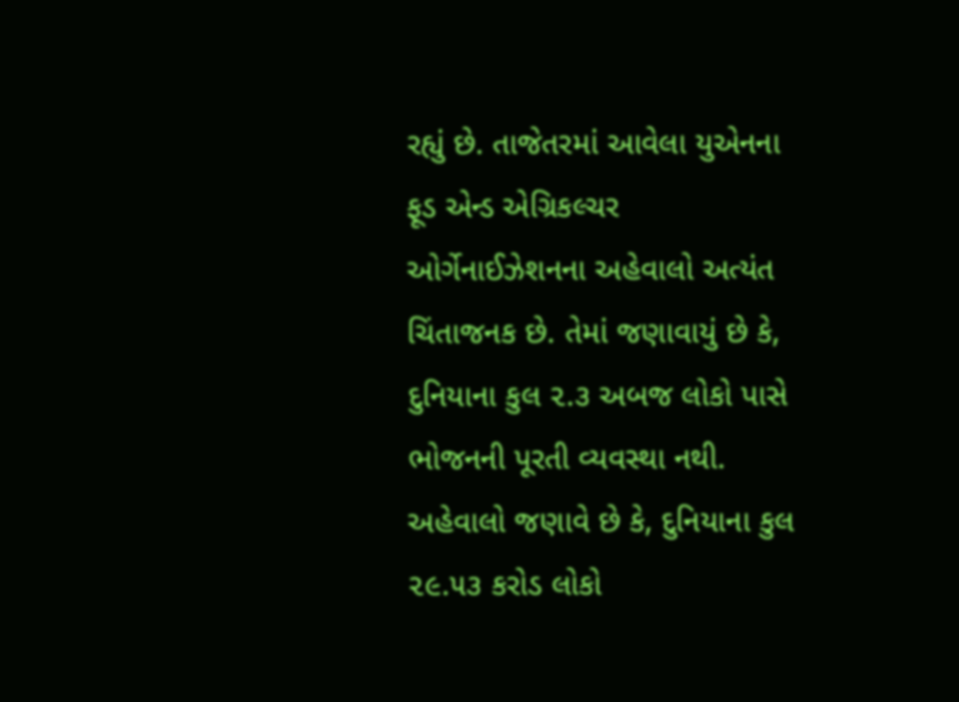રહ્યું છે. તાજેતરમાં આવેલા યુએનના ફૂડ એન્ડ એગ્રિકલ્ચર ઓર્ગેનાઈઝેશનના અહેવાલો અત્યંત ચિંતાજનક છે. તેમાં જણાવાયું છે કે, દુનિયાના કુલ ૨.૩ અબજ લોકો પાસે ભોજનની પૂરતી વ્યવસ્થા નથી. અહેવાલો જણાવે છે કે, દુનિયાના કુલ ૨૯.૫૩ કરોડ લોકો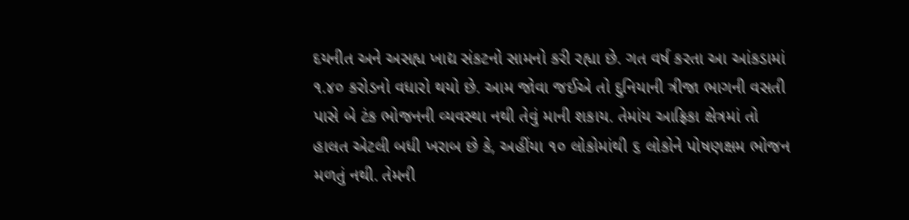દયનીત અને અસહ્ય ખાદ્ય સંકટનો સામનો કરી રહ્યા છે. ગત વર્ષ કરતા આ આંકડામાં ૧.૪૦ કરોડનો વધારો થયો છે. આમ જોવા જઈએ તો દુનિયાની ત્રીજા ભાગની વસતી પાસે બે ટંક ભોજનની વ્યવસ્થા નથી તેવું માની શકાય. તેમાંય આફ્રિકા ક્ષેત્રમાં તો હાલત એટલી બધી ખરાબ છે કે, અહીંયા ૧૦ લોકોમાંથી ૬ લોકોને પોષણક્ષમ ભોજન મળતું નથી. તેમની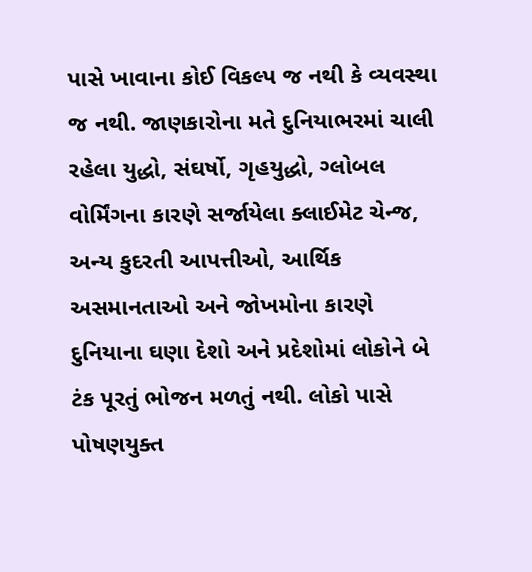પાસે ખાવાના કોઈ વિકલ્પ જ નથી કે વ્યવસ્થા જ નથી. જાણકારોના મતે દુનિયાભરમાં ચાલી રહેલા યુદ્ધો, સંઘર્ષો, ગૃહયુદ્ધો, ગ્લોબલ વોર્મિંગના કારણે સર્જાયેલા ક્લાઈમેટ ચેન્જ, અન્ય કુદરતી આપત્તીઓ, આર્થિક અસમાનતાઓ અને જોખમોના કારણે દુનિયાના ઘણા દેશો અને પ્રદેશોમાં લોકોને બે ટંક પૂરતું ભોજન મળતું નથી. લોકો પાસે પોષણયુક્ત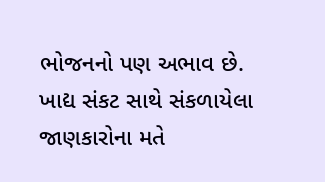ભોજનનો પણ અભાવ છે.
ખાદ્ય સંકટ સાથે સંકળાયેલા જાણકારોના મતે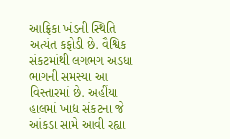આફ્રિકા ખંડની સ્થિતિ અત્યંત કફોડી છે. વૈશ્વિક સંકટમાંથી લગભગ અડધા ભાગની સમસ્યા આ વિસ્તારમાં છે. અહીંયા હાલમાં ખાદ્ય સંકટના જે આંકડા સામે આવી રહ્યા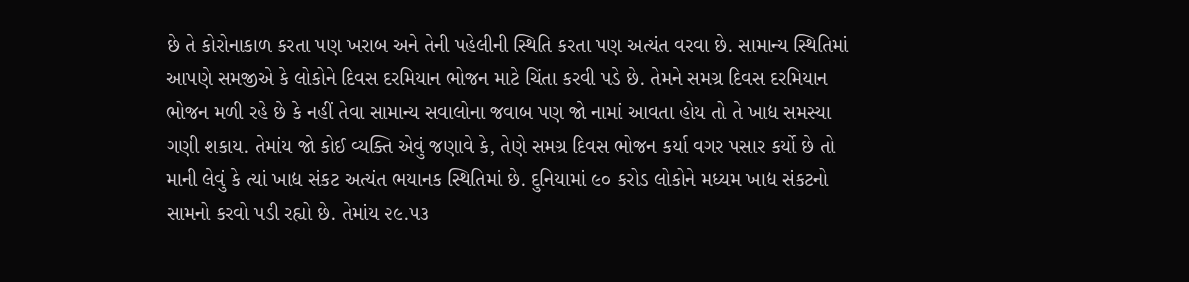છે તે કોરોનાકાળ કરતા પણ ખરાબ અને તેની પહેલીની સ્થિતિ કરતા પણ અત્યંત વરવા છે. સામાન્ય સ્થિતિમાં આપણે સમજીએ કે લોકોને દિવસ દરમિયાન ભોજન માટે ચિંતા કરવી પડે છે. તેમને સમગ્ર દિવસ દરમિયાન ભોજન મળી રહે છે કે નહીં તેવા સામાન્ય સવાલોના જવાબ પણ જો નામાં આવતા હોય તો તે ખાદ્ય સમસ્યા ગણી શકાય. તેમાંય જો કોઈ વ્યક્તિ એવું જણાવે કે, તેણે સમગ્ર દિવસ ભોજન કર્યા વગર પસાર કર્યો છે તો માની લેવું કે ત્યાં ખાદ્ય સંકટ અત્યંત ભયાનક સ્થિતિમાં છે. દુનિયામાં ૯૦ કરોડ લોકોને મધ્યમ ખાદ્ય સંકટનો સામનો કરવો પડી રહ્યો છે. તેમાંય ૨૯.૫૩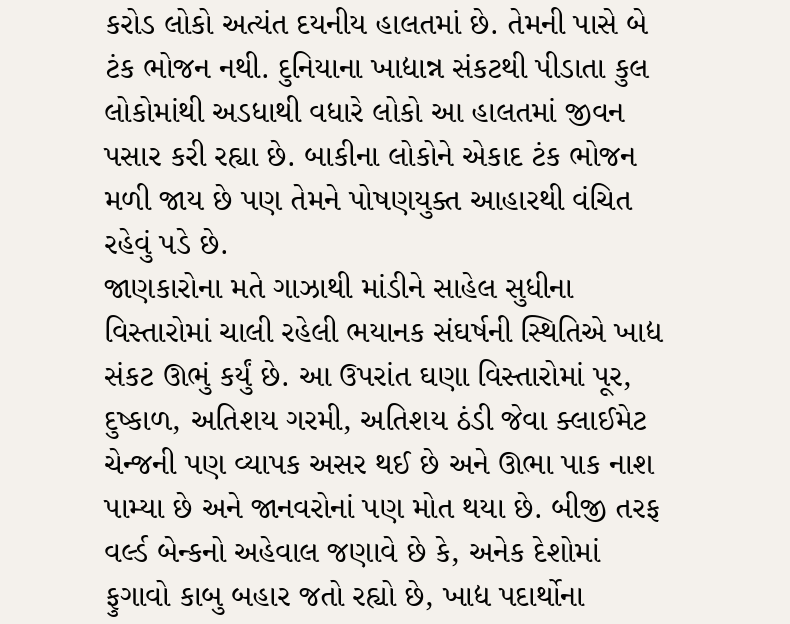કરોડ લોકો અત્યંત દયનીય હાલતમાં છે. તેમની પાસે બે ટંક ભોજન નથી. દુનિયાના ખાદ્યાન્ન સંકટથી પીડાતા કુલ લોકોમાંથી અડધાથી વધારે લોકો આ હાલતમાં જીવન પસાર કરી રહ્યા છે. બાકીના લોકોને એકાદ ટંક ભોજન મળી જાય છે પણ તેમને પોષણયુક્ત આહારથી વંચિત રહેવું પડે છે.
જાણકારોના મતે ગાઝાથી માંડીને સાહેલ સુધીના વિસ્તારોમાં ચાલી રહેલી ભયાનક સંઘર્ષની સ્થિતિએ ખાદ્ય સંકટ ઊભું કર્યું છે. આ ઉપરાંત ઘણા વિસ્તારોમાં પૂર, દુષ્કાળ, અતિશય ગરમી, અતિશય ઠંડી જેવા ક્લાઈમેટ ચેન્જની પણ વ્યાપક અસર થઈ છે અને ઊભા પાક નાશ પામ્યા છે અને જાનવરોનાં પણ મોત થયા છે. બીજી તરફ વર્લ્ડ બેન્કનો અહેવાલ જણાવે છે કે, અનેક દેશોમાં ફુગાવો કાબુ બહાર જતો રહ્યો છે, ખાદ્ય પદાર્થોના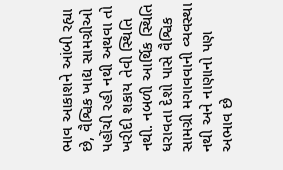ભાવ આકાશને આંબી રહ્યા છે, વૈશ્વિક ખાદ્ય સામગ્રીઓ પહોંચી રહી નથી અથવા તો ખરીદી શકાય તેવી સ્થિતિ નથી. નબળી આર્થિક સ્થિતિ ધરાવતા દેશો પાસે વૈશ્વિક સામગ્રી મગાવવાની વ્યવસ્થા નથી અને નાણાનો પણ અભાવ છે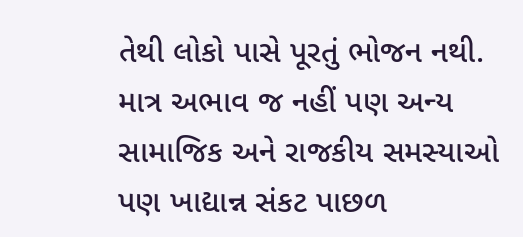તેથી લોકો પાસે પૂરતું ભોજન નથી.
માત્ર અભાવ જ નહીં પણ અન્ય સામાજિક અને રાજકીય સમસ્યાઓ પણ ખાદ્યાન્ન સંકટ પાછળ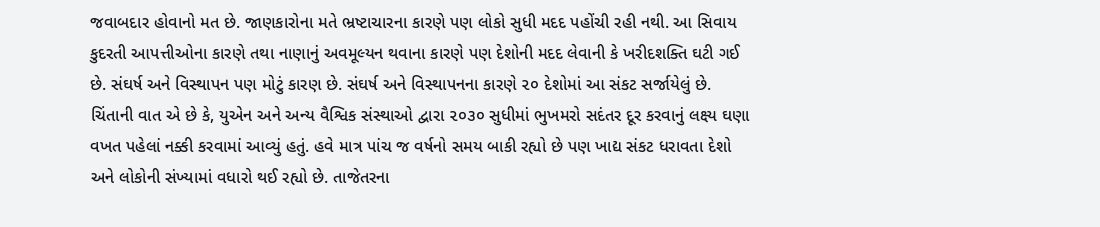જવાબદાર હોવાનો મત છે. જાણકારોના મતે ભ્રષ્ટાચારના કારણે પણ લોકો સુધી મદદ પહોંચી રહી નથી. આ સિવાય કુદરતી આપત્તીઓના કારણે તથા નાણાનું અવમૂલ્યન થવાના કારણે પણ દેશોની મદદ લેવાની કે ખરીદશક્તિ ઘટી ગઈ છે. સંઘર્ષ અને વિસ્થાપન પણ મોટું કારણ છે. સંઘર્ષ અને વિસ્થાપનના કારણે ૨૦ દેશોમાં આ સંકટ સર્જાયેલું છે.
ચિંતાની વાત એ છે કે, યુએન અને અન્ય વૈશ્વિક સંસ્થાઓ દ્વારા ૨૦૩૦ સુધીમાં ભુખમરો સદંતર દૂર કરવાનું લક્ષ્ય ઘણા વખત પહેલાં નક્કી કરવામાં આવ્યું હતું. હવે માત્ર પાંચ જ વર્ષનો સમય બાકી રહ્યો છે પણ ખાદ્ય સંકટ ધરાવતા દેશો અને લોકોની સંખ્યામાં વધારો થઈ રહ્યો છે. તાજેતરના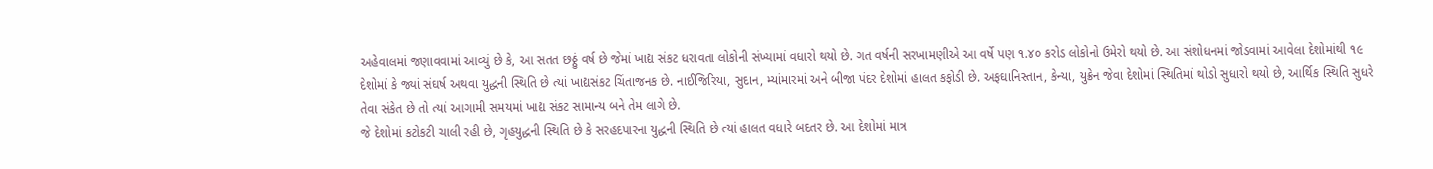અહેવાલમાં જણાવવામાં આવ્યું છે કે, આ સતત છઠ્ઠું વર્ષ છે જેમાં ખાદ્ય સંકટ ધરાવતા લોકોની સંખ્યામાં વધારો થયો છે. ગત વર્ષની સરખામણીએ આ વર્ષે પણ ૧.૪૦ કરોડ લોકોનો ઉમેરો થયો છે. આ સંશોધનમાં જોડવામાં આવેલા દેશોમાંથી ૧૯ દેશોમાં કે જ્યાં સંઘર્ષ અથવા યુદ્ધની સ્થિતિ છે ત્યાં ખાદ્યસંકટ ચિંતાજનક છે. નાઈજિરિયા, સુદાન, મ્યાંમારમાં અને બીજા પંદર દેશોમાં હાલત કફોડી છે. અફઘાનિસ્તાન, કેન્યા, યુક્રેન જેવા દેશોમાં સ્થિતિમાં થોડો સુધારો થયો છે, આર્થિક સ્થિતિ સુધરે તેવા સંકેત છે તો ત્યાં આગામી સમયમાં ખાદ્ય સંકટ સામાન્ય બને તેમ લાગે છે.
જે દેશોમાં કટોકટી ચાલી રહી છે, ગૃહયુદ્ધની સ્થિતિ છે કે સરહદપારના યુદ્ધની સ્થિતિ છે ત્યાં હાલત વધારે બદતર છે. આ દેશોમાં માત્ર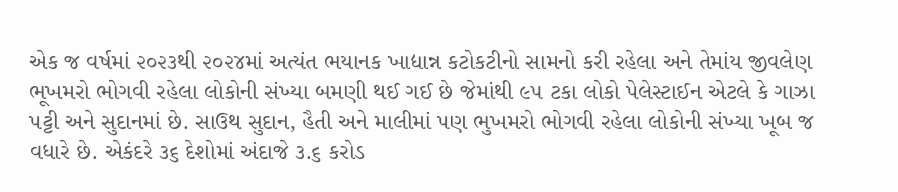એક જ વર્ષમાં ૨૦૨૩થી ૨૦૨૪માં અત્યંત ભયાનક ખાદ્યાન્ન કટોકટીનો સામનો કરી રહેલા અને તેમાંય જીવલેણ ભૂખમરો ભોગવી રહેલા લોકોની સંખ્યા બમણી થઈ ગઈ છે જેમાંથી ૯૫ ટકા લોકો પેલેસ્ટાઈન એટલે કે ગાઝા પટ્ટી અને સુદાનમાં છે. સાઉથ સુદાન, હૈતી અને માલીમાં પણ ભુખમરો ભોગવી રહેલા લોકોની સંખ્યા ખૂબ જ વધારે છે. એકંદરે ૩૬ દેશોમાં અંદાજે ૩.૬ કરોડ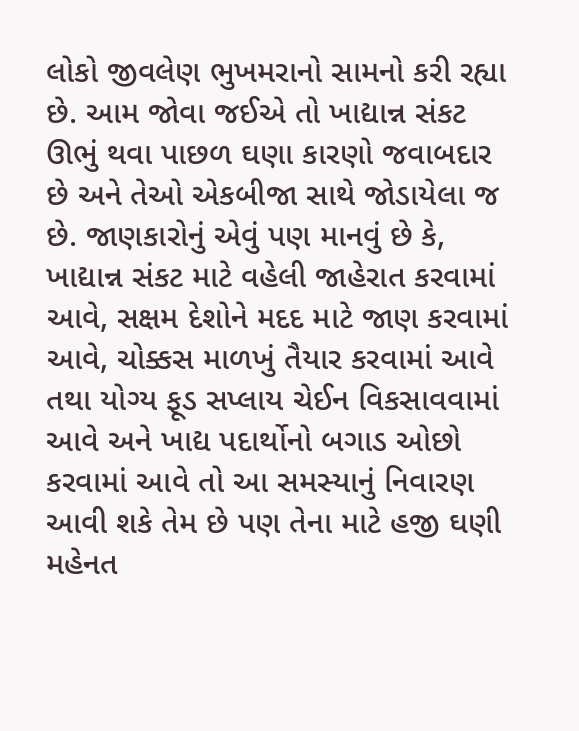લોકો જીવલેણ ભુખમરાનો સામનો કરી રહ્યા છે. આમ જોવા જઈએ તો ખાદ્યાન્ન સંકટ ઊભું થવા પાછળ ઘણા કારણો જવાબદાર છે અને તેઓ એકબીજા સાથે જોડાયેલા જ છે. જાણકારોનું એવું પણ માનવું છે કે, ખાદ્યાન્ન સંકટ માટે વહેલી જાહેરાત કરવામાં આવે, સક્ષમ દેશોને મદદ માટે જાણ કરવામાં આવે, ચોક્કસ માળખું તૈયાર કરવામાં આવે તથા યોગ્ય ફૂડ સપ્લાય ચેઈન વિકસાવવામાં આવે અને ખાદ્ય પદાર્થોનો બગાડ ઓછો કરવામાં આવે તો આ સમસ્યાનું નિવારણ આવી શકે તેમ છે પણ તેના માટે હજી ઘણી મહેનત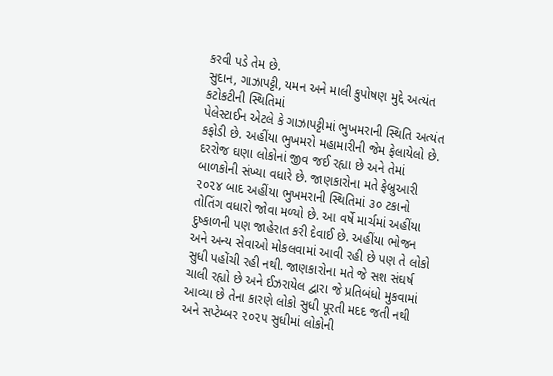કરવી પડે તેમ છે.
સુદાન, ગાઝાપટ્ટી, યમન અને માલી કુપોષણ મુદ્દે અત્યંત કટોકટીની સ્થિતિમાં
પેલેસ્ટાઈન એટલે કે ગાઝાપટ્ટીમાં ભુખમરાની સ્થિતિ અત્યંત કફોડી છે. અહીંયા ભુખમરો મહામારીની જેમ ફેલાયેલો છે. દરરોજ ઘણા લોકોનાં જીવ જઈ રહ્યા છે અને તેમાં બાળકોની સંખ્યા વધારે છે. જાણકારોના મતે ફેબ્રુઆરી ૨૦૨૪ બાદ અહીંયા ભુખમરાની સ્થિતિમાં ૩૦ ટકાનો તોતિંગ વધારો જોવા મળ્યો છે. આ વર્ષે માર્ચમાં અહીંયા દુષ્કાળની પણ જાહેરાત કરી દેવાઈ છે. અહીંયા ભોજન અને અન્ય સેવાઓ મોકલવામાં આવી રહી છે પણ તે લોકો સુધી પહોંચી રહી નથી. જાણકારોના મતે જે સશ સંઘર્ષ ચાલી રહ્યો છે અને ઈઝરાયેલ દ્વારા જે પ્રતિબંધો મુકવામાં આવ્યા છે તેના કારણે લોકો સુધી પૂરતી મદદ જતી નથી અને સપ્ટેમ્બર ૨૦૨૫ સુધીમાં લોકોની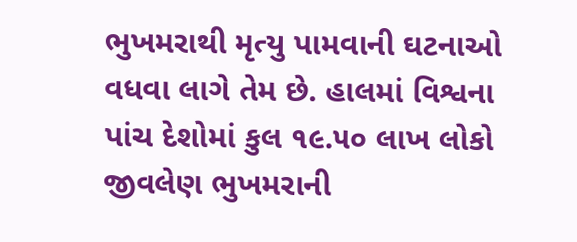ભુખમરાથી મૃત્યુ પામવાની ઘટનાઓ વધવા લાગે તેમ છે. હાલમાં વિશ્વના પાંચ દેશોમાં કુલ ૧૯.૫૦ લાખ લોકો જીવલેણ ભુખમરાની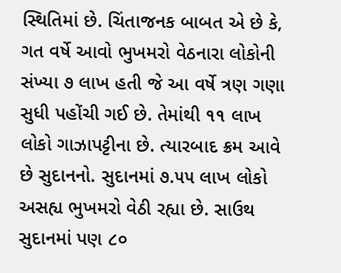સ્થિતિમાં છે. ચિંતાજનક બાબત એ છે કે, ગત વર્ષે આવો ભુખમરો વેઠનારા લોકોની સંખ્યા ૭ લાખ હતી જે આ વર્ષે ત્રણ ગણા સુધી પહોંચી ગઈ છે. તેમાંથી ૧૧ લાખ લોકો ગાઝાપટ્ટીના છે. ત્યારબાદ ક્રમ આવે છે સુદાનનો. સુદાનમાં ૭.૫૫ લાખ લોકો અસહ્ય ભુખમરો વેઠી રહ્યા છે. સાઉથ સુદાનમાં પણ ૮૦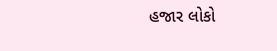હજાર લોકો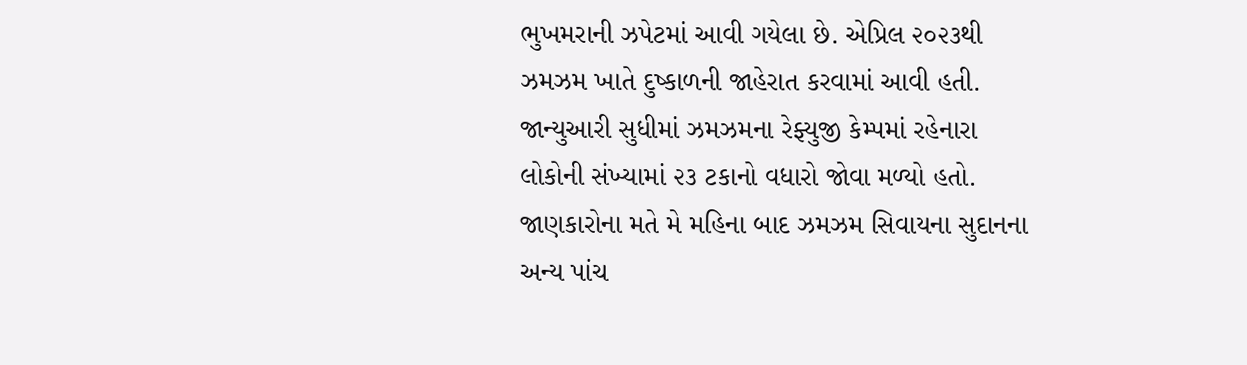ભુખમરાની ઝપેટમાં આવી ગયેલા છે. એપ્રિલ ૨૦૨૩થી ઝમઝમ ખાતે દુષ્કાળની જાહેરાત કરવામાં આવી હતી. જાન્યુઆરી સુધીમાં ઝમઝમના રેફ્યુજી કેમ્પમાં રહેનારા લોકોની સંખ્યામાં ૨૩ ટકાનો વધારો જોવા મળ્યો હતો. જાણકારોના મતે મે મહિના બાદ ઝમઝમ સિવાયના સુદાનના અન્ય પાંચ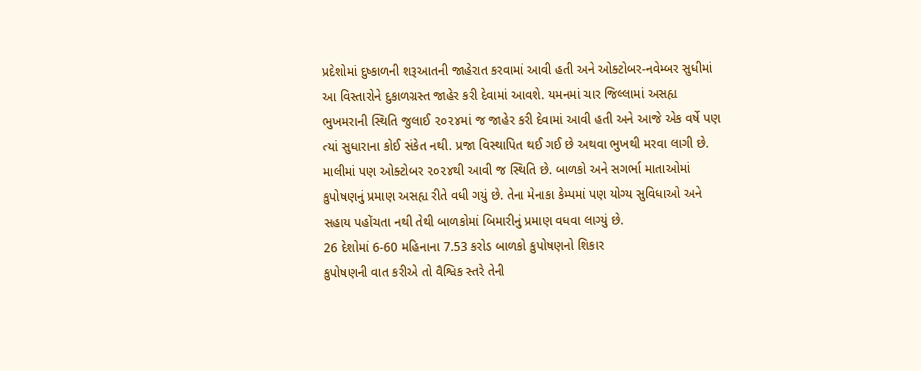પ્રદેશોમાં દુષ્કાળની શરૂઆતની જાહેરાત કરવામાં આવી હતી અને ઓક્ટોબર-નવેમ્બર સુધીમાં આ વિસ્તારોને દુકાળગ્રસ્ત જાહેર કરી દેવામાં આવશે. યમનમાં ચાર જિલ્લામાં અસહ્ય ભુખમરાની સ્થિતિ જુલાઈ ૨૦૨૪માં જ જાહેર કરી દેવામાં આવી હતી અને આજે એક વર્ષે પણ ત્યાં સુધારાના કોઈ સંકેત નથી. પ્રજા વિસ્થાપિત થઈ ગઈ છે અથવા ભુખથી મરવા લાગી છે. માલીમાં પણ ઓક્ટોબર ૨૦૨૪થી આવી જ સ્થિતિ છે. બાળકો અને સગર્ભા માતાઓમાં કુપોષણનું પ્રમાણ અસહ્ય રીતે વધી ગયું છે. તેના મેનાકા કેમ્પમાં પણ યોગ્ય સુવિધાઓ અને સહાય પહોંચતા નથી તેથી બાળકોમાં બિમારીનું પ્રમાણ વધવા લાગ્યું છે.
26 દેશોમાં 6-60 મહિનાના 7.53 કરોડ બાળકો કુપોષણનો શિકાર
કુપોષણની વાત કરીએ તો વૈશ્વિક સ્તરે તેની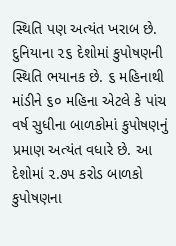સ્થિતિ પણ અત્યંત ખરાબ છે. દુનિયાના ૨૬ દેશોમાં કુપોષણની સ્થિતિ ભયાનક છે. ૬ મહિનાથી માંડીને ૬૦ મહિના એટલે કે પાંચ વર્ષ સુધીના બાળકોમાં કુપોષણનું પ્રમાણ અત્યંત વધારે છે. આ દેશોમાં ૨.૭૫ કરોડ બાળકો કુપોષણના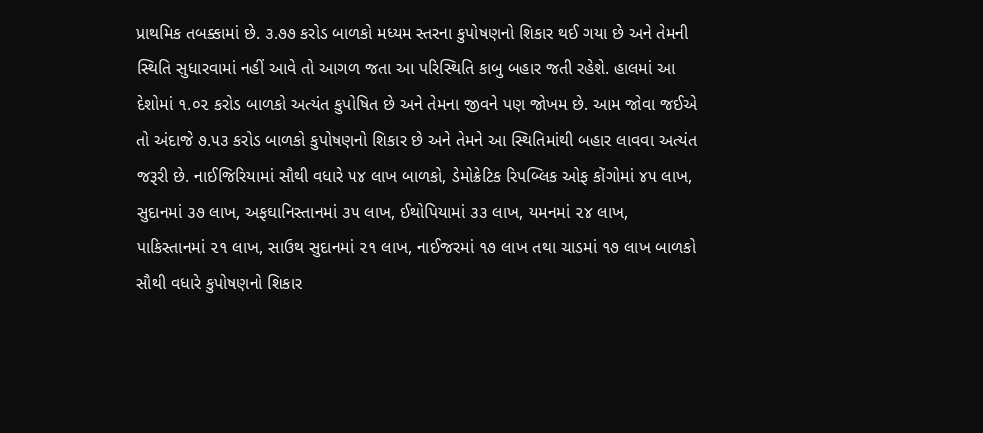પ્રાથમિક તબક્કામાં છે. ૩.૭૭ કરોડ બાળકો મધ્યમ સ્તરના કુપોષણનો શિકાર થઈ ગયા છે અને તેમની સ્થિતિ સુધારવામાં નહીં આવે તો આગળ જતા આ પરિસ્થિતિ કાબુ બહાર જતી રહેશે. હાલમાં આ દેશોમાં ૧.૦૨ કરોડ બાળકો અત્યંત કુપોષિત છે અને તેમના જીવને પણ જોખમ છે. આમ જોવા જઈએ તો અંદાજે ૭.૫૩ કરોડ બાળકો કુપોષણનો શિકાર છે અને તેમને આ સ્થિતિમાંથી બહાર લાવવા અત્યંત જરૂરી છે. નાઈજિરિયામાં સૌથી વધારે ૫૪ લાખ બાળકો, ડેમોક્રેટિક રિપબ્લિક ઓફ કોંગોમાં ૪૫ લાખ, સુદાનમાં ૩૭ લાખ, અફઘાનિસ્તાનમાં ૩૫ લાખ, ઈથોપિયામાં ૩૩ લાખ, યમનમાં ૨૪ લાખ, પાકિસ્તાનમાં ૨૧ લાખ, સાઉથ સુદાનમાં ૨૧ લાખ, નાઈજરમાં ૧૭ લાખ તથા ચાડમાં ૧૭ લાખ બાળકો સૌથી વધારે કુપોષણનો શિકાર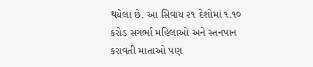થયેલા છે. આ સિવાય ૨૧ દેશોમાં ૧.૧૦ કરોડ સગર્ભા મહિલાઓ અને સ્તનપાન કરાવતી માતાઓ પણ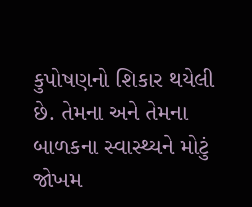કુપોષણનો શિકાર થયેલી છે. તેમના અને તેમના બાળકના સ્વાસ્થ્યને મોટું જોખમ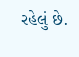રહેલું છે.